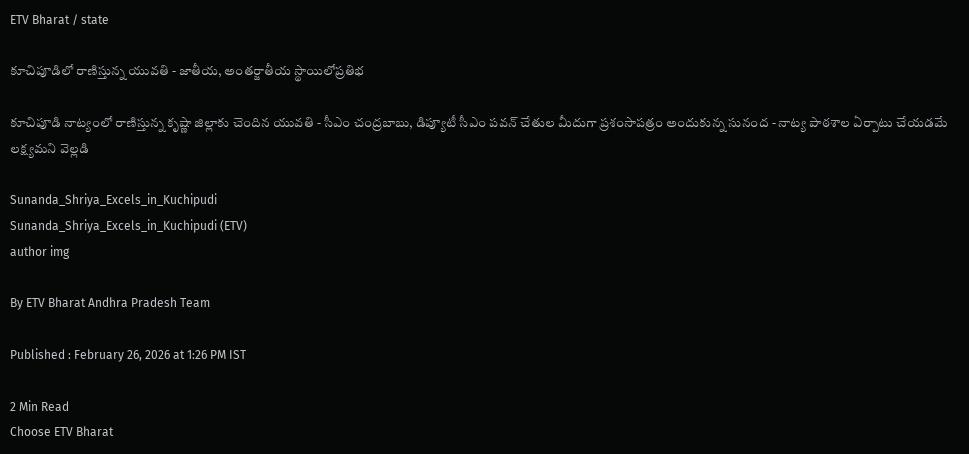ETV Bharat / state

కూచిపూడిలో రాణిస్తున్న యువతి - జాతీయ, అంతర్జాతీయ స్థాయిలోప్రతిభ

కూచిపూడి నాట్యంలో రాణిస్తున్న కృష్ణా జిల్లాకు చెందిన యువతి - సీఎం చంద్రబాబు, డిప్యూటీ సీఎం పవన్ చేతుల మీదుగా ప్రశంసాపత్రం అందుకున్న సునంద - నాట్య పాఠశాల ఏర్పాటు చేయడమే లక్ష్యమని వెల్లడి

Sunanda_Shriya_Excels_in_Kuchipudi
Sunanda_Shriya_Excels_in_Kuchipudi (ETV)
author img

By ETV Bharat Andhra Pradesh Team

Published : February 26, 2026 at 1:26 PM IST

2 Min Read
Choose ETV Bharat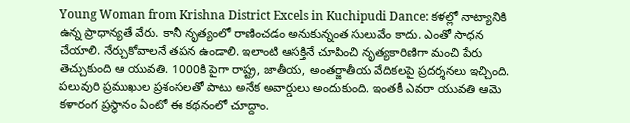Young Woman from Krishna District Excels in Kuchipudi Dance: కళల్లో నాట్యానికి ఉన్న ప్రాధాన్యతే వేరు. కానీ నృత్యంలో రాణించడం అనుకున్నంత సులువేం కాదు. ఎంతో సాధన చేయాలి. నేర్చుకోవాలనే తపన ఉండాలి. ఇలాంటి ఆసక్తినే చూపించి నృత్యకారిణిగా మంచి పేరు తెచ్చుకుంది ఆ యువతి. 1000కి పైగా రాష్ట్ర, జాతీయ, అంతర్జాతీయ వేదికలపై ప్రదర్శనలు ఇచ్చింది. పలువురి ప్రముఖుల ప్రశంసలతో పాటు అనేక అవార్డులు అందుకుంది. ఇంతకీ ఎవరా యువతి ఆమె కళారంగ ప్రస్థానం ఏంటో ఈ కథనంలో చూద్దాం.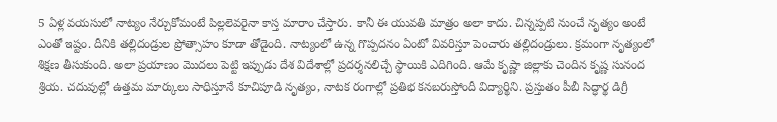5 ఏళ్ల వయసులో నాట్యం నేర్చుకోమంటే పిల్లలెవరైనా కాస్త మారాం చేస్తారు. కానీ ఈ యువతి మాత్రం అలా కాదు. చిన్నప్పటి నుంచే నృత్యం అంటే ఎంతో ఇష్టం. దీనికి తల్లిదండ్రుల ప్రోత్సాహం కూడా తోడైంది. నాట్యంలో ఉన్న గొప్పదనం ఏంటో వివరిస్తూ పెంచారు తల్లిదండ్రులు. క్రమంగా నృత్యంలో శిక్షణ తీసుకుంది. అలా ప్రయాణం మొదలు పెట్టి ఇప్పుడు దేశ విదేశాల్లో ప్రదర్శనలిచ్చే స్థాయికి ఎదిగింది. ఆమే కృష్ణా జిల్లాకు చెందిన కృష్ణ సునంద శ్రియ. చదువుల్లో ఉత్తమ మార్కులు సాధిస్తూనే కూచిపూడి నృత్యం, నాటక రంగాల్లో ప్రతిభ కనబరుస్తోందీ విద్యార్థిని. ప్రస్తుతం పీబీ సిద్ధార్థ డిగ్రీ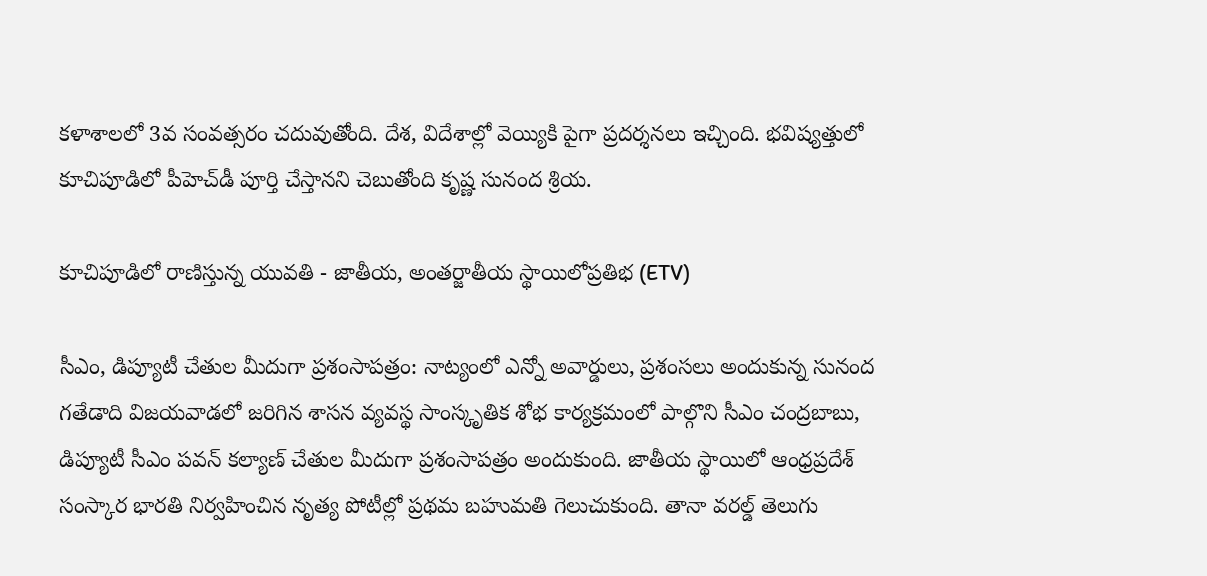కళాశాలలో 3వ సంవత్సరం చదువుతోంది. దేశ, విదేశాల్లో వెయ్యికి పైగా ప్రదర్శనలు ఇచ్చింది. భవిష్యత్తులో కూచిపూడిలో పీహెచ్‌డీ పూర్తి చేస్తానని చెబుతోంది కృష్ణ సునంద శ్రియ.

కూచిపూడిలో రాణిస్తున్న యువతి - జాతీయ, అంతర్జాతీయ స్థాయిలోప్రతిభ (ETV)

సీఎం, డిప్యూటీ చేతుల మీదుగా ప్రశంసాపత్రం: నాట్యంలో ఎన్నో అవార్డులు, ప్రశంసలు అందుకున్న సునంద గతేడాది విజయవాడలో జరిగిన శాసన వ్యవస్థ సాంస్కృతిక శోభ కార్యక్రమంలో పాల్గొని సీఎం చంద్రబాబు, డిప్యూటీ సీఎం పవన్ కల్యాణ్ చేతుల మీదుగా ప్రశంసాపత్రం అందుకుంది. జాతీయ స్థాయిలో ఆంధ్రప్రదేశ్ సంస్కార భారతి నిర్వహించిన నృత్య పోటీల్లో ప్రథమ బహుమతి గెలుచుకుంది. తానా వరల్డ్ తెలుగు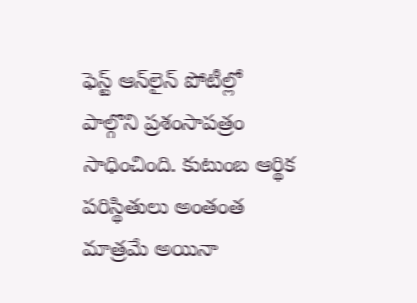ఫెస్ట్ ఆన్‌లైన్ పోటీల్లో పాల్గొని ప్రశంసాపత్రం సాధించింది. కుటుంబ ఆర్థిక పరిస్థితులు అంతంత మాత్రమే అయినా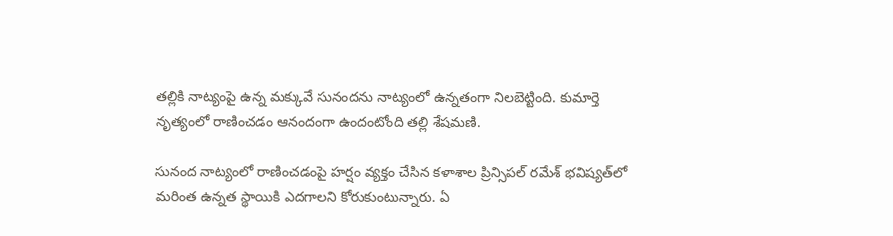తల్లికి నాట్యంపై ఉన్న మక్కువే సునందను నాట్యంలో ఉన్నతంగా నిలబెట్టింది. కుమార్తె నృత్యంలో రాణించడం ఆనందంగా ఉందంటోంది తల్లి శేషమణి.

సునంద నాట్యంలో రాణించడంపై హర్షం వ్యక్తం చేసిన కళాశాల ప్రిన్సిపల్‌ రమేశ్ భవిష్యత్‌లో మరింత ఉన్నత స్థాయికి ఎదగాలని కోరుకుంటున్నారు. ఏ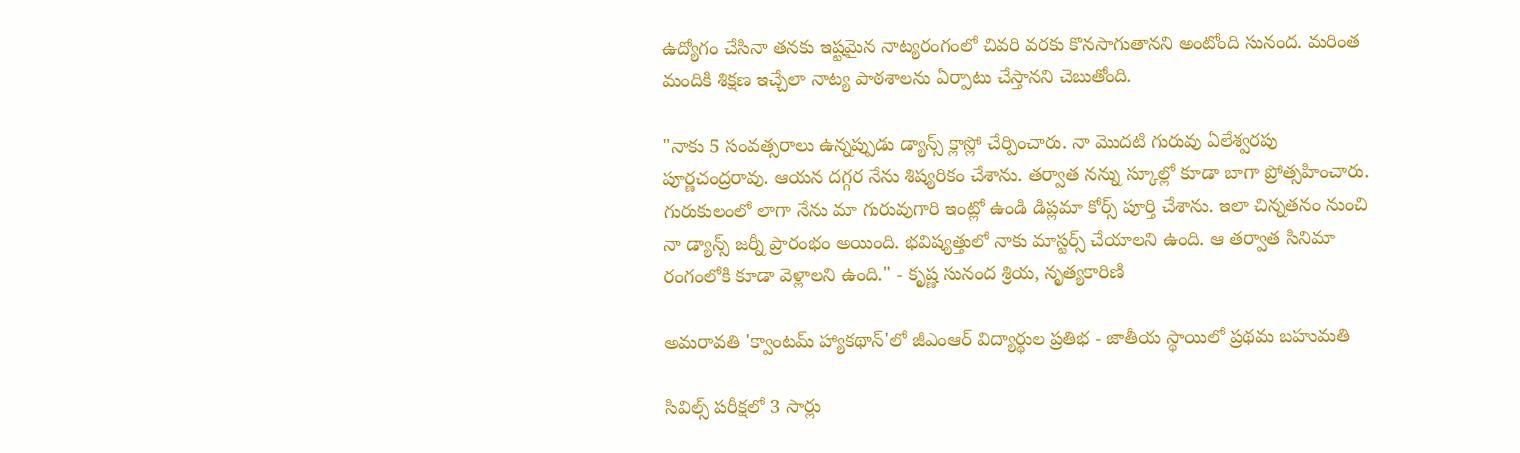ఉద్యోగం చేసినా తనకు ఇష్టమైన నాట్యరంగంలో చివరి వరకు కొనసాగుతానని అంటోంది సునంద. మరింత మందికి శిక్షణ ఇచ్చేలా నాట్య పాఠశాలను ఏర్పాటు చేస్తానని చెబుతోంది.

"నాకు 5 సంవత్సరాలు ఉన్నప్పుడు డ్యాన్స్ క్లాస్లో చేర్పించారు. నా మొదటి గురువు ఏలేశ్వరపు పూర్ణచంద్రరావు. ఆయన దగ్గర నేను శిష్యరికం చేశాను. తర్వాత నన్ను స్కూల్లో కూడా బాగా ప్రోత్సహించారు. గురుకులంలో లాగా నేను మా గురువుగారి ఇంట్లో ఉండి డిప్లమా కోర్స్ పూర్తి చేశాను. ఇలా చిన్నతనం నుంచి నా డ్యాన్స్ జర్నీ ప్రారంభం అయింది. భవిష్యత్తులో నాకు మాస్టర్స్ చేయాలని ఉంది. ఆ తర్వాత సినిమా రంగంలోకి కూడా వెళ్లాలని ఉంది." - కృష్ణ సునంద శ్రియ, నృత్యకారిణి

అమరావతి 'క్వాంటమ్ హ్యాకథాన్‌'లో జీఎంఆర్‌ విద్యార్థుల ప్రతిభ - జాతీయ స్థాయిలో ప్రథమ బహుమతి

సివిల్స్‌ పరీక్షలో 3 సార్లు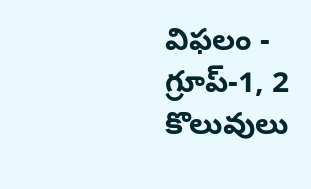విఫలం - గ్రూప్-1, 2 కొలువులు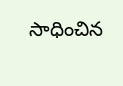సాధించిన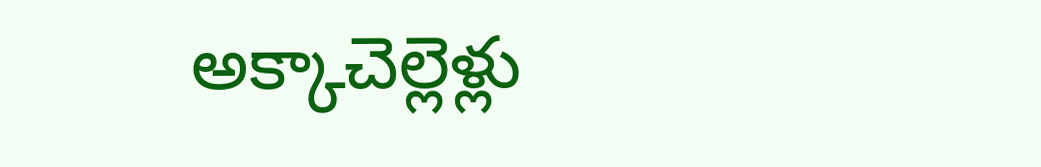అక్కాచెల్లెళ్లు